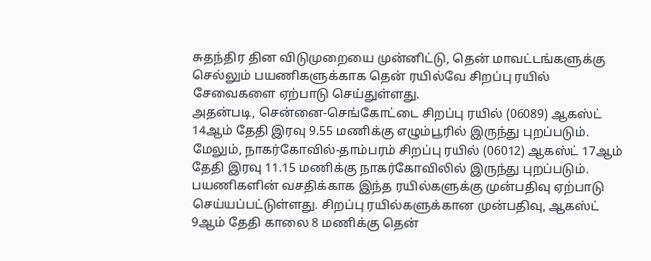சுதந்திர தின விடுமுறையை முன்னிட்டு, தென் மாவட்டங்களுக்கு செல்லும் பயணிகளுக்காக தென் ரயில்வே சிறப்பு ரயில் சேவைகளை ஏற்பாடு செய்துள்ளது.
அதன்படி, சென்னை-செங்கோட்டை சிறப்பு ரயில் (06089) ஆகஸ்ட் 14ஆம் தேதி இரவு 9.55 மணிக்கு எழும்பூரில் இருந்து புறப்படும். மேலும், நாகர்கோவில்-தாம்பரம் சிறப்பு ரயில் (06012) ஆகஸ்ட் 17ஆம் தேதி இரவு 11.15 மணிக்கு நாகர்கோவிலில் இருந்து புறப்படும். பயணிகளின் வசதிக்காக இந்த ரயில்களுக்கு முன்பதிவு ஏற்பாடு செய்யப்பட்டுள்ளது. சிறப்பு ரயில்களுக்கான முன்பதிவு, ஆகஸ்ட் 9ஆம் தேதி காலை 8 மணிக்கு தென்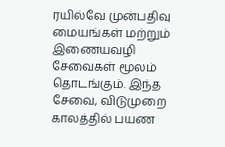ரயில்வே முன்பதிவு மையங்கள் மற்றும் இணையவழி சேவைகள் மூலம் தொடங்கும். இந்த சேவை, விடுமுறை காலத்தில் பயண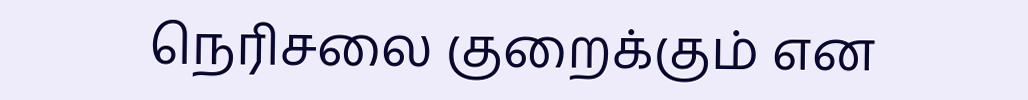நெரிசலை குறைக்கும் என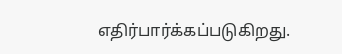எதிர்பார்க்கப்படுகிறது.